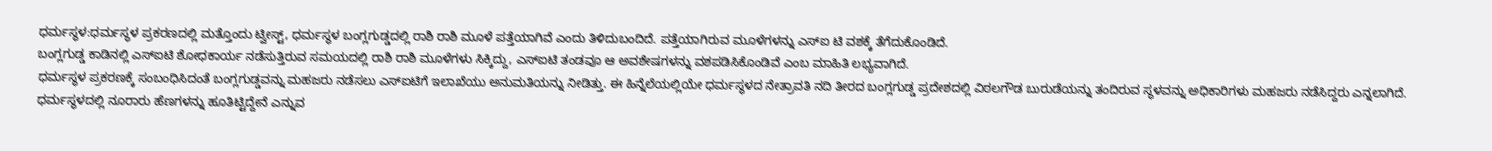ಧರ್ಮಸ್ಥಳ:ಧರ್ಮಸ್ಥಳ ಪ್ರಕರಣದಲ್ಲಿ ಮತ್ತೊಂದು ಟ್ವೀಸ್ಟ್, ಧರ್ಮಸ್ಥಳ ಬಂಗ್ಲಗುಡ್ಡದಲ್ಲಿ ರಾಶಿ ರಾಶಿ ಮೂಳೆ ಪತ್ತೆಯಾಗಿವೆ ಎಂದು ತಿಳಿದುಬಂದಿದೆ. ಪತ್ತೆಯಾಗಿರುವ ಮೂಳೆಗಳನ್ನು ಎಸ್ಐ ಟಿ ವಶಕ್ಕೆ ತೆಗೆದುಕೊಂಡಿದೆ.
ಬಂಗ್ಲಗುಡ್ಡ ಕಾಡಿನಲ್ಲಿ ಎಸ್ಐಟಿ ಶೋಧಕಾರ್ಯ ನಡೆಸುತ್ತಿರುವ ಸಮಯದಲ್ಲಿ ರಾಶಿ ರಾಶಿ ಮೂಳೆಗಳು ಸಿಕ್ಕಿದ್ದು, ಎಸ್ಐಟಿ ತಂಡವೂ ಆ ಅವಶೇಷಗಳನ್ನು ವಶಪಡಿಸಿಕೊಂಡಿವೆ ಎಂಬ ಮಾಹಿತಿ ಲಭ್ಯವಾಗಿದೆ.
ಧರ್ಮಸ್ಥಳ ಪ್ರಕರಣಕ್ಕೆ ಸಂಬಂಧಿಸಿದಂತೆ ಬಂಗ್ಲಗುಡ್ಡವನ್ನು ಮಹಜರು ನಡೆಸಲು ಎಸ್ಐಟಿಗೆ ಇಲಾಖೆಯು ಅನುಮತಿಯನ್ನು ನೀಡಿತ್ತು. ಈ ಹಿನ್ನೆಲೆಯಲ್ಲಿಯೇ ಧರ್ಮಸ್ಥಳದ ನೇತ್ರಾವತಿ ನದಿ ತೀರದ ಬಂಗ್ಲಗುಡ್ಡ ಪ್ರದೇಶದಲ್ಲಿ ವಿಠಲಗೌಡ ಬುರುಡೆಯನ್ನು ತಂದಿರುವ ಸ್ಥಳವನ್ನು ಅಧಿಕಾರಿಗಳು ಮಹಜರು ನಡೆಸಿದ್ದರು ಎನ್ನಲಾಗಿದೆ.
ಧರ್ಮಸ್ಥಳದಲ್ಲಿ ನೂರಾರು ಹೆಣಗಳನ್ನು ಹೂತಿಟ್ಟಿದ್ದೇನೆ ಎನ್ನುವ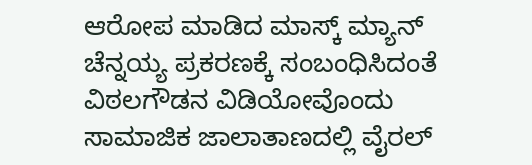ಆರೋಪ ಮಾಡಿದ ಮಾಸ್ಕ್ ಮ್ಯಾನ್ ಚೆನ್ನಯ್ಯ ಪ್ರಕರಣಕ್ಕೆ ಸಂಬಂಧಿಸಿದಂತೆ ವಿಠಲಗೌಡನ ವಿಡಿಯೋವೊಂದು ಸಾಮಾಜಿಕ ಜಾಲಾತಾಣದಲ್ಲಿ ವೈರಲ್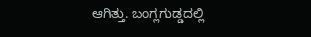ಆಗಿತ್ತು. ಬಂಗ್ಲಗುಡ್ಡದಲ್ಲಿ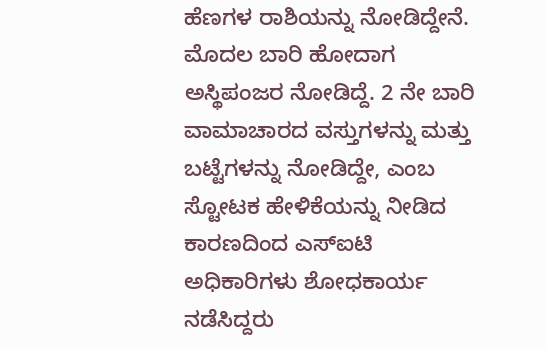ಹೆಣಗಳ ರಾಶಿಯನ್ನು ನೋಡಿದ್ದೇನೆ. ಮೊದಲ ಬಾರಿ ಹೋದಾಗ ಅಸ್ಥಿಪಂಜರ ನೋಡಿದ್ದೆ. 2 ನೇ ಬಾರಿ ವಾಮಾಚಾರದ ವಸ್ತುಗಳನ್ನು ಮತ್ತು ಬಟ್ಟೆಗಳನ್ನು ನೋಡಿದ್ದೇ, ಎಂಬ ಸ್ಟೋಟಕ ಹೇಳಿಕೆಯನ್ನು ನೀಡಿದ ಕಾರಣದಿಂದ ಎಸ್ಐಟಿ ಅಧಿಕಾರಿಗಳು ಶೋಧಕಾರ್ಯ ನಡೆಸಿದ್ದರು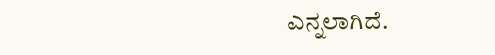ಎನ್ನಲಾಗಿದೆ.